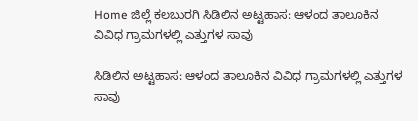Home ಜಿಲ್ಲೆ ಕಲಬುರಗಿ ಸಿಡಿಲಿನ ಅಟ್ಟಹಾಸ: ಆಳಂದ ತಾಲೂಕಿನ ವಿವಿಧ ಗ್ರಾಮಗಳಲ್ಲಿ ಎತ್ತುಗಳ ಸಾವು

ಸಿಡಿಲಿನ ಅಟ್ಟಹಾಸ: ಆಳಂದ ತಾಲೂಕಿನ ವಿವಿಧ ಗ್ರಾಮಗಳಲ್ಲಿ ಎತ್ತುಗಳ ಸಾವು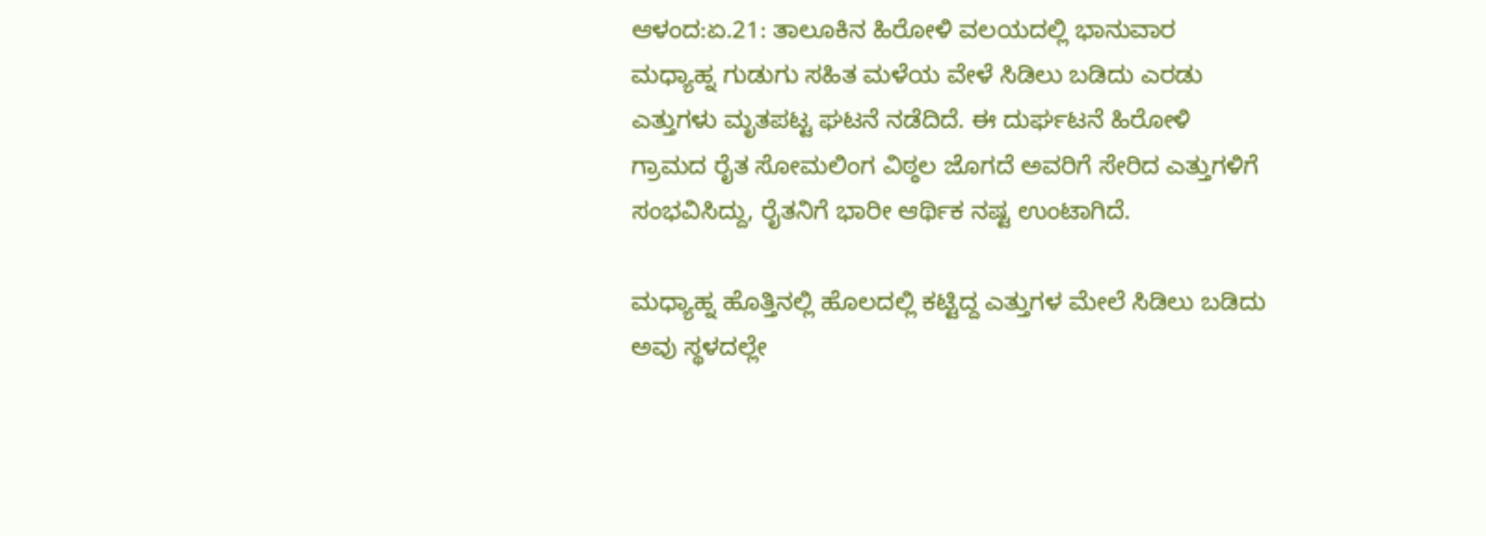ಆಳಂದ:ಏ.21: ತಾಲೂಕಿನ ಹಿರೋಳಿ ವಲಯದಲ್ಲಿ ಭಾನುವಾರ ಮಧ್ಯಾಹ್ನ ಗುಡುಗು ಸಹಿತ ಮಳೆಯ ವೇಳೆ ಸಿಡಿಲು ಬಡಿದು ಎರಡು ಎತ್ತುಗಳು ಮೃತಪಟ್ಟ ಘಟನೆ ನಡೆದಿದೆ. ಈ ದುರ್ಘಟನೆ ಹಿರೋಳಿ ಗ್ರಾಮದ ರೈತ ಸೋಮಲಿಂಗ ವಿಠ್ಠಲ ಜೊಗದೆ ಅವರಿಗೆ ಸೇರಿದ ಎತ್ತುಗಳಿಗೆ ಸಂಭವಿಸಿದ್ದು, ರೈತನಿಗೆ ಭಾರೀ ಆರ್ಥಿಕ ನಷ್ಟ ಉಂಟಾಗಿದೆ.

ಮಧ್ಯಾಹ್ನ ಹೊತ್ತಿನಲ್ಲಿ ಹೊಲದಲ್ಲಿ ಕಟ್ಟಿದ್ದ ಎತ್ತುಗಳ ಮೇಲೆ ಸಿಡಿಲು ಬಡಿದು ಅವು ಸ್ಥಳದಲ್ಲೇ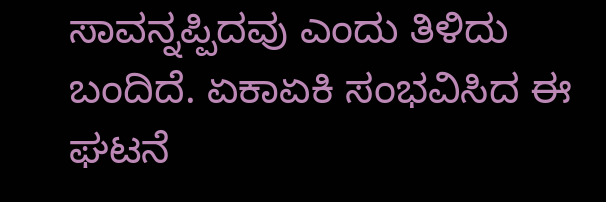ಸಾವನ್ನಪ್ಪಿದವು ಎಂದು ತಿಳಿದು ಬಂದಿದೆ. ಏಕಾಏಕಿ ಸಂಭವಿಸಿದ ಈ ಘಟನೆ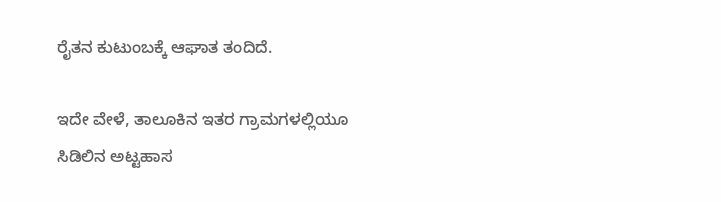ರೈತನ ಕುಟುಂಬಕ್ಕೆ ಆಘಾತ ತಂದಿದೆ.

ಇದೇ ವೇಳೆ, ತಾಲೂಕಿನ ಇತರ ಗ್ರಾಮಗಳಲ್ಲಿಯೂ ಸಿಡಿಲಿನ ಅಟ್ಟಹಾಸ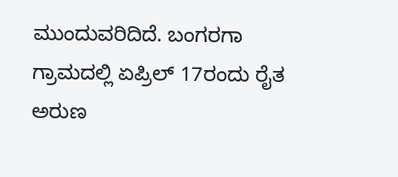ಮುಂದುವರಿದಿದೆ. ಬಂಗರಗಾ ಗ್ರಾಮದಲ್ಲಿ ಏಪ್ರಿಲ್ 17ರಂದು ರೈತ ಅರುಣ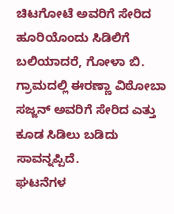ಚಿಟಗೋಟೆ ಅವರಿಗೆ ಸೇರಿದ ಹೂರಿಯೊಂದು ಸಿಡಿಲಿಗೆ ಬಲಿಯಾದರೆ, ಗೋಳಾ ಬಿ. ಗ್ರಾಮದಲ್ಲಿ ಈರಣ್ಣಾ ವಿಠೋಬಾ ಸಜ್ಜನ್ ಅವರಿಗೆ ಸೇರಿದ ಎತ್ತು ಕೂಡ ಸಿಡಿಲು ಬಡಿದು ಸಾವನ್ನಪ್ಪಿದೆ.
ಘಟನೆಗಳ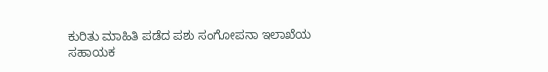ಕುರಿತು ಮಾಹಿತಿ ಪಡೆದ ಪಶು ಸಂಗೋಪನಾ ಇಲಾಖೆಯ ಸಹಾಯಕ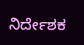ನಿರ್ದೇಶಕ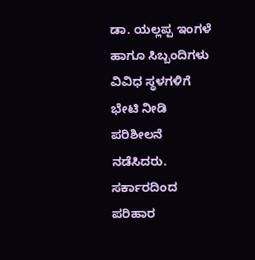ಡಾ. ಯಲ್ಲಪ್ಪ ಇಂಗಳೆ ಹಾಗೂ ಸಿಬ್ಬಂದಿಗಳು ವಿವಿಧ ಸ್ಥಳಗಳಿಗೆ ಭೇಟಿ ನೀಡಿ ಪರಿಶೀಲನೆ ನಡೆಸಿದರು. ಸರ್ಕಾರದಿಂದ ಪರಿಹಾರ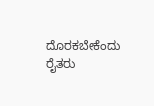ದೊರಕಬೇಕೆಂದು ರೈತರು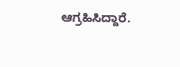ಆಗ್ರಹಿಸಿದ್ದಾರೆ.